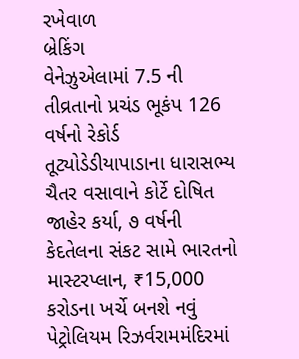રખેવાળ
બ્રેકિંગ
વેનેઝુએલામાં 7.5 ની તીવ્રતાનો પ્રચંડ ભૂકંપ 126 વર્ષનો રેકોર્ડ તૂટ્યોડેડીયાપાડાના ધારાસભ્ય ચૈતર વસાવાને કોર્ટે દોષિત જાહેર કર્યા, ૭ વર્ષની કેદતેલના સંકટ સામે ભારતનો માસ્ટરપ્લાન, ₹15,000 કરોડના ખર્ચે બનશે નવું પેટ્રોલિયમ રિઝર્વરામમંદિરમાં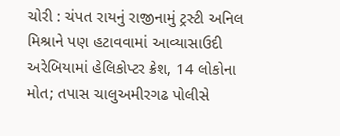ચોરી : ચંપત રાયનું રાજીનામું ટ્રસ્ટી અનિલ મિશ્રાને પણ હટાવવામાં આવ્યાસાઉદી અરેબિયામાં હેલિકોપ્ટર ક્રેશ, 14 લોકોના મોત; તપાસ ચાલુઅમીરગઢ પોલીસે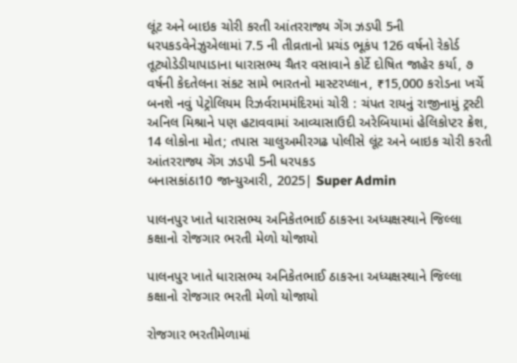લૂંટ અને બાઇક ચોરી કરતી આંતરરાજ્ય ગેંગ ઝડપી 5ની ધરપકડવેનેઝુએલામાં 7.5 ની તીવ્રતાનો પ્રચંડ ભૂકંપ 126 વર્ષનો રેકોર્ડ તૂટ્યોડેડીયાપાડાના ધારાસભ્ય ચૈતર વસાવાને કોર્ટે દોષિત જાહેર કર્યા, ૭ વર્ષની કેદતેલના સંકટ સામે ભારતનો માસ્ટરપ્લાન, ₹15,000 કરોડના ખર્ચે બનશે નવું પેટ્રોલિયમ રિઝર્વરામમંદિરમાં ચોરી : ચંપત રાયનું રાજીનામું ટ્રસ્ટી અનિલ મિશ્રાને પણ હટાવવામાં આવ્યાસાઉદી અરેબિયામાં હેલિકોપ્ટર ક્રેશ, 14 લોકોના મોત; તપાસ ચાલુઅમીરગઢ પોલીસે લૂંટ અને બાઇક ચોરી કરતી આંતરરાજ્ય ગેંગ ઝડપી 5ની ધરપકડ
બનાસકાંઠા10 જાન્યુઆરી, 2025| Super Admin

પાલનપુર ખાતે ધારાસભ્ય અનિકેતભાઈ ઠાકરના અધ્યક્ષસ્થાને જિલ્લા કક્ષાનો રોજગાર ભરતી મેળો યોજાયો

પાલનપુર ખાતે ધારાસભ્ય અનિકેતભાઈ ઠાકરના અધ્યક્ષસ્થાને જિલ્લા કક્ષાનો રોજગાર ભરતી મેળો યોજાયો

રોજગાર ભરતીમેળામાં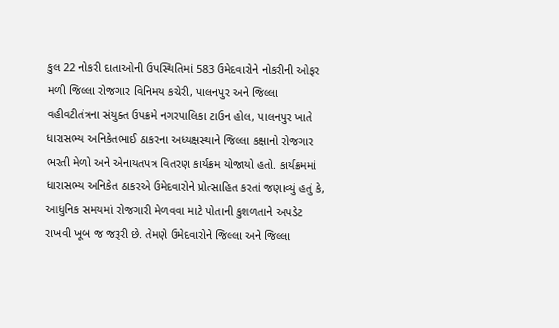કુલ 22 નોકરી દાતાઓની ઉપસ્થિતિમાં 583 ઉમેદવારોને નોકરીની ઓફર મળી જિલ્લા રોજગાર વિનિમય કચેરી, પાલનપુર અને જિલ્લા વહીવટીતંત્રના સંયુક્ત ઉપક્રમે નગરપાલિકા ટાઉન હોલ, પાલનપુર ખાતે ધારાસભ્ય અનિકેતભાઈ ઠાકરના અધ્યક્ષસ્થાને જિલ્લા કક્ષાનો રોજગાર ભરતી મેળો અને એનાયતપત્ર વિતરણ કાર્યક્રમ યોજાયો હતો. કાર્યક્રમમાં ધારાસભ્ય અનિકેત ઠાકરએ ઉમેદવારોને પ્રોત્સાહિત કરતાં જણાવ્યું હતું કે, આધુનિક સમયમાં રોજગારી મેળવવા માટે પોતાની કુશળતાને અપડેટ રાખવી ખૂબ જ જરૂરી છે. તેમણે ઉમેદવારોને જિલ્લા અને જિલ્લા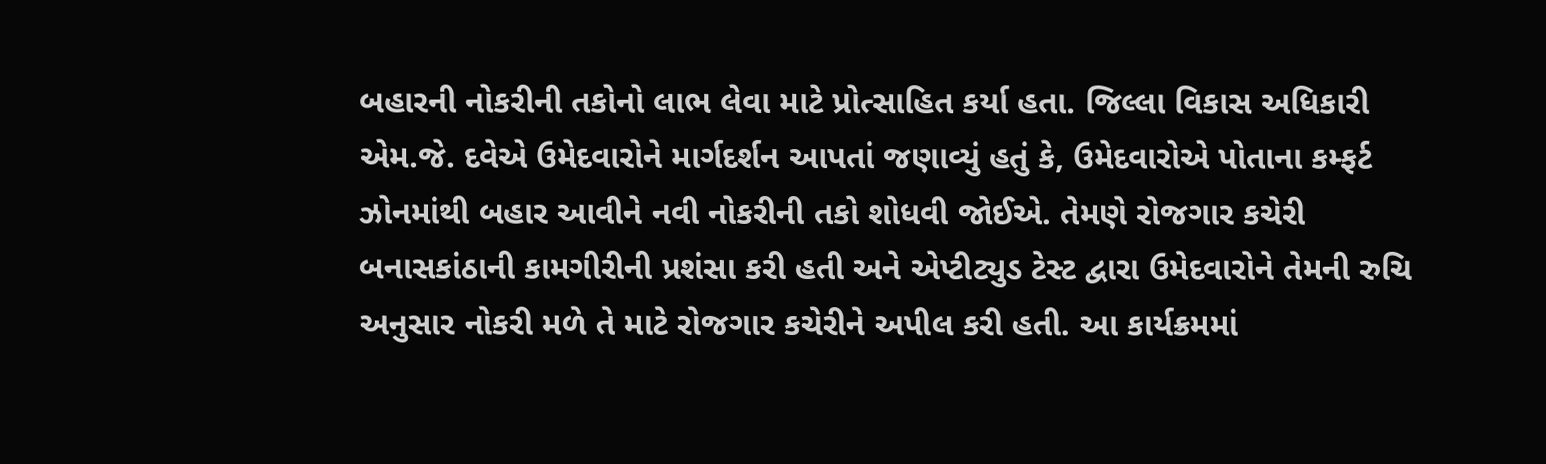બહારની નોકરીની તકોનો લાભ લેવા માટે પ્રોત્સાહિત કર્યા હતા. જિલ્લા વિકાસ અધિકારી એમ.જે. દવેએ ઉમેદવારોને માર્ગદર્શન આપતાં જણાવ્યું હતું કે, ઉમેદવારોએ પોતાના કમ્ફર્ટ ઝોનમાંથી બહાર આવીને નવી નોકરીની તકો શોધવી જોઈએ. તેમણે રોજગાર કચેરી બનાસકાંઠાની કામગીરીની પ્રશંસા કરી હતી અને એપ્ટીટ્યુડ ટેસ્ટ દ્વારા ઉમેદવારોને તેમની રુચિ અનુસાર નોકરી મળે તે માટે રોજગાર કચેરીને અપીલ કરી હતી. આ કાર્યક્રમમાં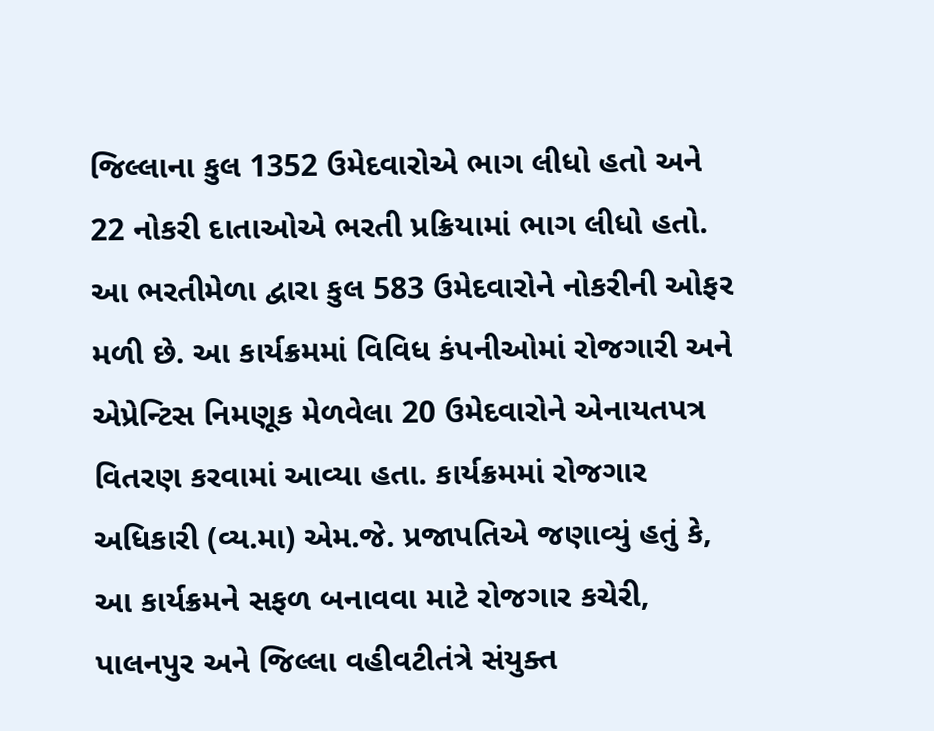જિલ્લાના કુલ 1352 ઉમેદવારોએ ભાગ લીધો હતો અને 22 નોકરી દાતાઓએ ભરતી પ્રક્રિયામાં ભાગ લીધો હતો. આ ભરતીમેળા દ્વારા કુલ 583 ઉમેદવારોને નોકરીની ઓફર મળી છે. આ કાર્યક્રમમાં વિવિધ કંપનીઓમાં રોજગારી અને એપ્રેન્ટિસ નિમણૂક મેળવેલા 20 ઉમેદવારોને એનાયતપત્ર વિતરણ કરવામાં આવ્યા હતા. કાર્યક્રમમાં રોજગાર અધિકારી (વ્ય.મા) એમ.જે. પ્રજાપતિએ જણાવ્યું હતું કે, આ કાર્યક્રમને સફળ બનાવવા માટે રોજગાર કચેરી, પાલનપુર અને જિલ્લા વહીવટીતંત્રે સંયુક્ત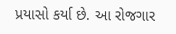પ્રયાસો કર્યા છે. આ રોજગાર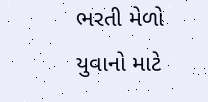ભરતી મેળો યુવાનો માટે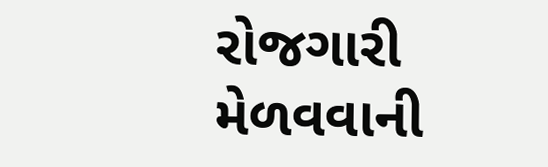રોજગારી મેળવવાની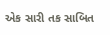એક સારી તક સાબિત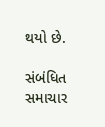થયો છે.

સંબંધિત સમાચાર